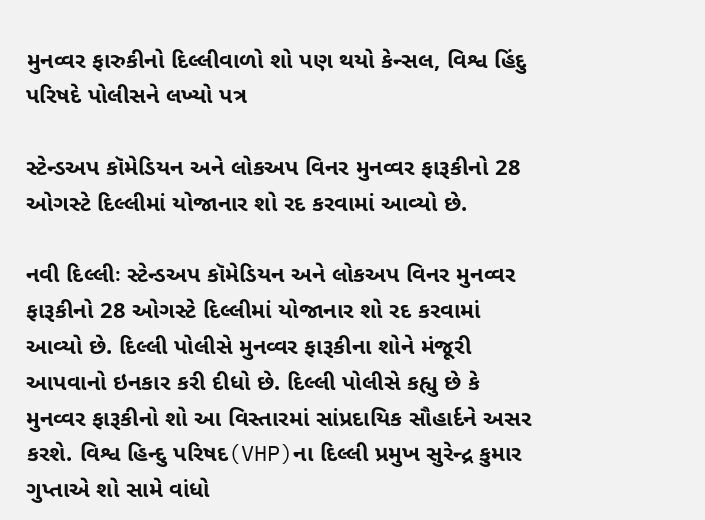મુનવ્વર ફારુકીનો દિલ્લીવાળો શો પણ થયો કેન્સલ, વિશ્વ હિંદુ પરિષદે પોલીસને લખ્યો પત્ર

સ્ટેન્ડઅપ કૉમેડિયન અને લોકઅપ વિનર મુનવ્વર ફારૂકીનો 28 ઓગસ્ટે દિલ્લીમાં યોજાનાર શો રદ કરવામાં આવ્યો છે.

નવી દિલ્લીઃ સ્ટેન્ડઅપ કૉમેડિયન અને લોકઅપ વિનર મુનવ્વર ફારૂકીનો 28 ઓગસ્ટે દિલ્લીમાં યોજાનાર શો રદ કરવામાં આવ્યો છે. દિલ્લી પોલીસે મુનવ્વર ફારૂકીના શોને મંજૂરી આપવાનો ઇનકાર કરી દીધો છે. દિલ્લી પોલીસે કહ્યુ છે કે મુનવ્વર ફારૂકીનો શો આ વિસ્તારમાં સાંપ્રદાયિક સૌહાર્દને અસર કરશે. વિશ્વ હિન્દુ પરિષદ(VHP)ના દિલ્લી પ્રમુખ સુરેન્દ્ર કુમાર ગુપ્તાએ શો સામે વાંધો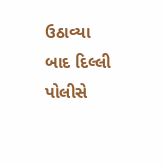ઉઠાવ્યા બાદ દિલ્લી પોલીસે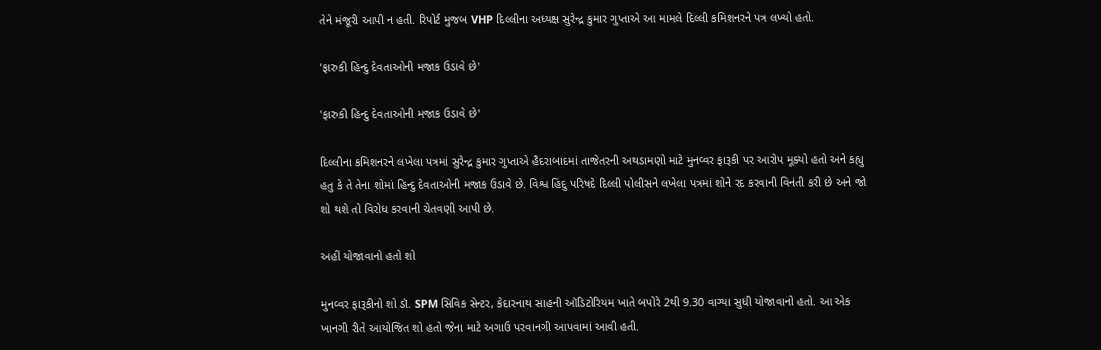તેને મંજૂરી આપી ન હતી. રિપોર્ટ મુજબ VHP દિલ્લીના અધ્યક્ષ સુરેન્દ્ર કુમાર ગુપ્તાએ આ મામલે દિલ્લી કમિશનરને પત્ર લખ્યો હતો.

'ફારુકી હિન્દુ દેવતાઓની મજાક ઉડાવે છે'

'ફારુકી હિન્દુ દેવતાઓની મજાક ઉડાવે છે'

દિલ્લીના કમિશનરને લખેલા પત્રમાં સુરેન્દ્ર કુમાર ગુપ્તાએ હૈદરાબાદમાં તાજેતરની અથડામણો માટે મુનવ્વર ફારૂકી પર આરોપ મૂક્યો હતો અને કહ્યુ હતુ કે તે તેના શોમાં હિન્દુ દેવતાઓની મજાક ઉડાવે છે. વિશ્વ હિંદુ પરિષદે દિલ્લી પોલીસને લખેલા પત્રમાં શોને રદ કરવાની વિનંતી કરી છે અને જો શો થશે તો વિરોધ કરવાની ચેતવણી આપી છે.

અહીં યોજાવાનો હતો શો

મુનવ્વર ફારૂકીનો શો ડૉ. SPM સિવિક સેન્ટર, કેદારનાથ સાહની ઑડિટોરિયમ ખાતે બપોરે 2થી 9.30 વાગ્યા સુધી યોજાવાનો હતો. આ એક ખાનગી રીતે આયોજિત શો હતો જેના માટે અગાઉ પરવાનગી આપવામાં આવી હતી.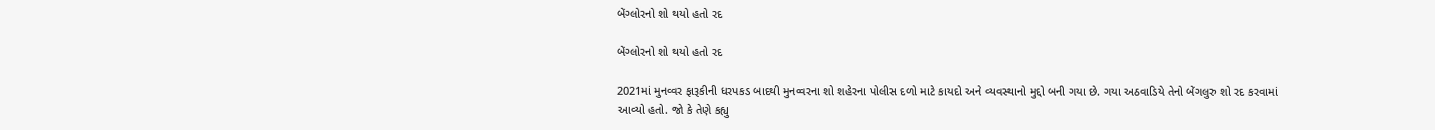બેંગ્લોરનો શો થયો હતો રદ

બેંગ્લોરનો શો થયો હતો રદ

2021માં મુનવ્વર ફારૂકીની ધરપકડ બાદથી મુનવ્વરના શો શહેરના પોલીસ દળો માટે કાયદો અને વ્યવસ્થાનો મુદ્દો બની ગયા છે. ગયા અઠવાડિયે તેનો બેંગલુરુ શો રદ કરવામાં આવ્યો હતો. જો કે તેણે કહ્યુ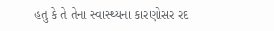હતુ કે તે તેના સ્વાસ્થ્યના કારણોસર રદ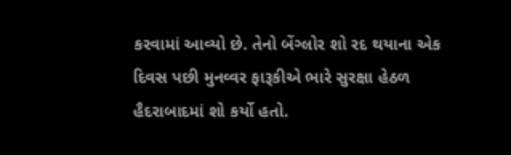કરવામાં આવ્યો છે. તેનો બેંગ્લોર શો રદ થયાના એક દિવસ પછી મુનવ્વર ફારૂકીએ ભારે સુરક્ષા હેઠળ હૈદરાબાદમાં શો કર્યો હતો.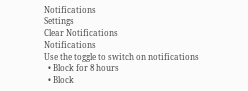Notifications
Settings
Clear Notifications
Notifications
Use the toggle to switch on notifications
  • Block for 8 hours
  • Block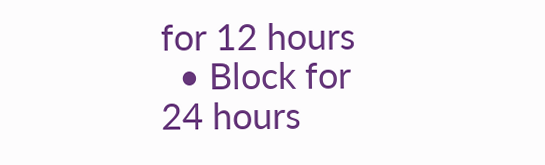for 12 hours
  • Block for 24 hours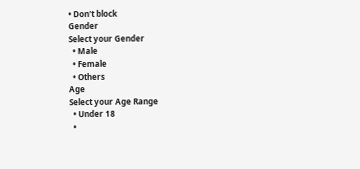• Don't block
Gender
Select your Gender
  • Male
  • Female
  • Others
Age
Select your Age Range
  • Under 18
  •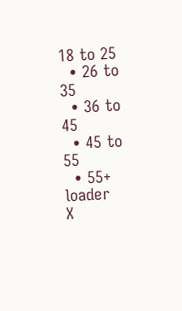18 to 25
  • 26 to 35
  • 36 to 45
  • 45 to 55
  • 55+
loader
X